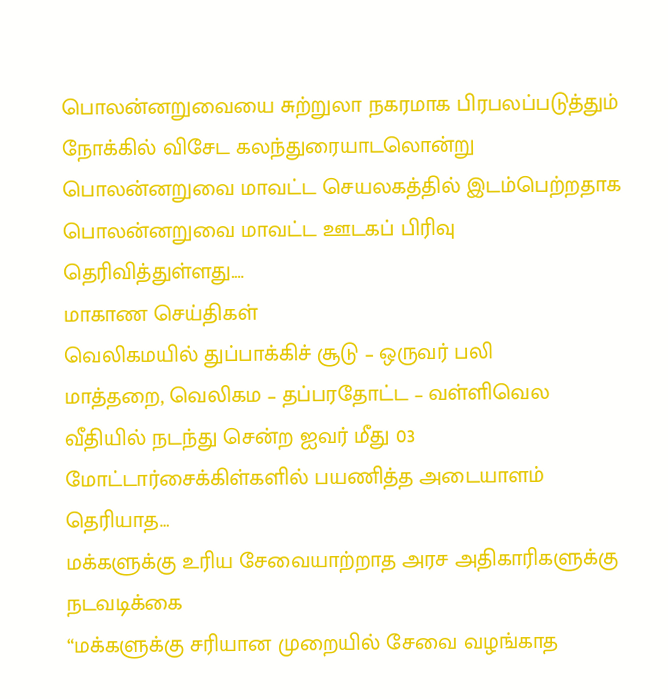பொலன்னறுவையை சுற்றுலா நகரமாக பிரபலப்படுத்தும் நோக்கில் விசேட கலந்துரையாடலொன்று பொலன்னறுவை மாவட்ட செயலகத்தில் இடம்பெற்றதாக பொலன்னறுவை மாவட்ட ஊடகப் பிரிவு தெரிவித்துள்ளது.…
மாகாண செய்திகள்
வெலிகமயில் துப்பாக்கிச் சூடு – ஒருவர் பலி
மாத்தறை, வெலிகம – தப்பரதோட்ட – வள்ளிவெல வீதியில் நடந்து சென்ற ஐவர் மீது 03 மோட்டார்சைக்கிள்களில் பயணித்த அடையாளம் தெரியாத…
மக்களுக்கு உரிய சேவையாற்றாத அரச அதிகாரிகளுக்கு நடவடிக்கை
“மக்களுக்கு சரியான முறையில் சேவை வழங்காத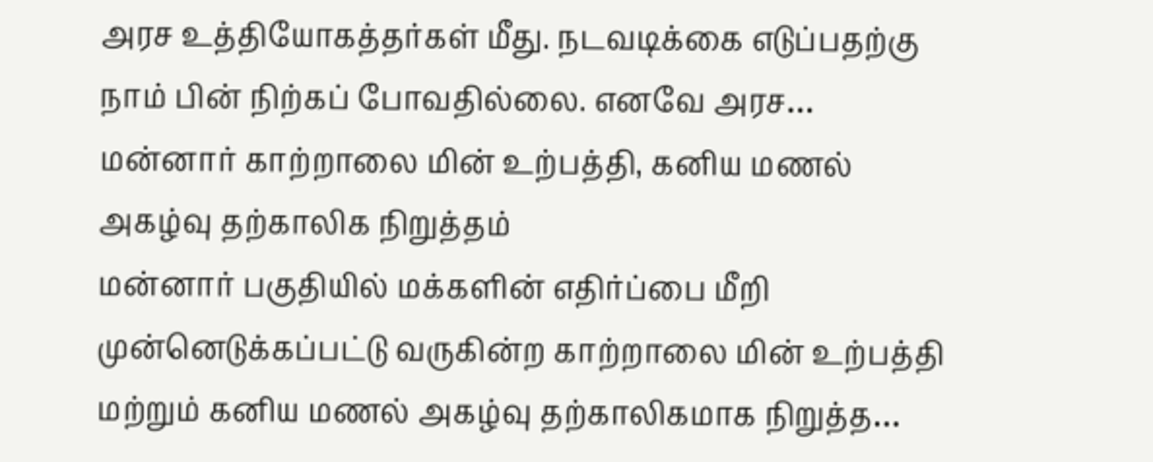அரச உத்தியோகத்தர்கள் மீது. நடவடிக்கை எடுப்பதற்கு நாம் பின் நிற்கப் போவதில்லை. எனவே அரச…
மன்னார் காற்றாலை மின் உற்பத்தி, கனிய மணல் அகழ்வு தற்காலிக நிறுத்தம்
மன்னார் பகுதியில் மக்களின் எதிர்ப்பை மீறி முன்னெடுக்கப்பட்டு வருகின்ற காற்றாலை மின் உற்பத்தி மற்றும் கனிய மணல் அகழ்வு தற்காலிகமாக நிறுத்த…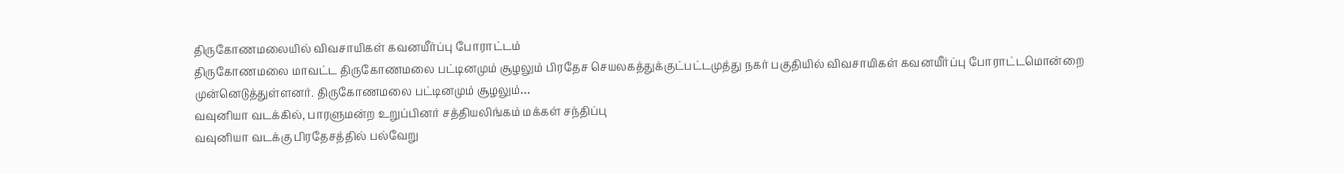திருகோணமலையில் விவசாயிகள் கவனயீர்ப்பு போராட்டம்
திருகோணமலை மாவட்ட திருகோணமலை பட்டினமும் சூழலும் பிரதேச செயலகத்துக்குட்பட்டமுத்து நகர் பகுதியில் விவசாயிகள் கவனயீர்ப்பு போராட்டமொன்றை முன்னெடுத்துள்ளனர். திருகோணமலை பட்டினமும் சூழலும்…
வவுனியா வடக்கில், பாரளுமன்ற உறுப்பினர் சத்தியலிங்கம் மக்கள் சந்திப்பு
வவுனியா வடக்கு பிரதேசத்தில் பல்வேறு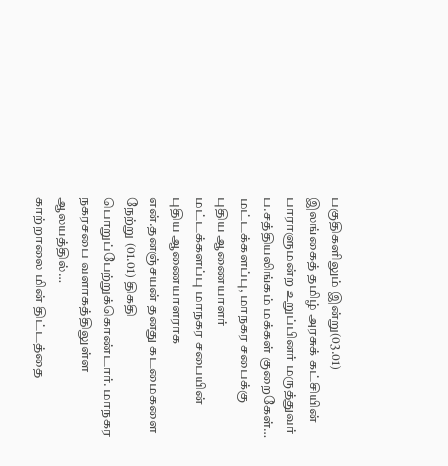பகுதிகளிலும் இன்று(03.01) இலங்கைத் தமிழ் அரசுக் கட்சியின் பாராளுமன்ற உறுப்பினர் மருத்துவர் ப.சத்தியலிங்கம் மக்கள் குறைகேள்…
மட்டக்களப்பு, மாநகர சபைக்கு புதிய ஆணையாளர்
மட்டக்களப்பு மாநகர சபையின் புதிய ஆணையாளராக என்.தனஞ்சயன் தனது கடமைகளை நேற்று (01.01) திகதி பொறுப்பேற்றுக்கொண்டார். மாநகர நகரசபை வளாகத்திலுள்ள ஆலயத்தில்…
காற்றாலை மின் திட்டத்தை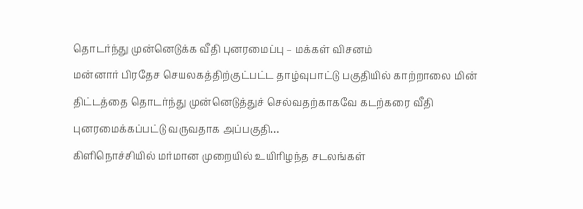தொடர்ந்து முன்னெடுக்க வீதி புனரமைப்பு – மக்கள் விசனம்
மன்னார் பிரதேச செயலகத்திற்குட்பட்ட தாழ்வுபாட்டு பகுதியில் காற்றாலை மின் திட்டத்தை தொடர்ந்து முன்னெடுத்துச் செல்வதற்காகவே கடற்கரை வீதி புனரமைக்கப்பட்டு வருவதாக அப்பகுதி…
கிளிநொச்சியில் மர்மான முறையில் உயிரிழந்த சடலங்கள்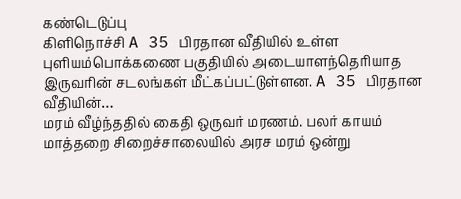கண்டெடுப்பு
கிளிநொச்சி A 35 பிரதான வீதியில் உள்ள புளியம்பொக்கணை பகுதியில் அடையாளந்தெரியாத இருவரின் சடலங்கள் மீட்கப்பட்டுள்ளன. A 35 பிரதான வீதியின்…
மரம் வீழ்ந்ததில் கைதி ஒருவர் மரணம். பலர் காயம்
மாத்தறை சிறைச்சாலையில் அரச மரம் ஒன்று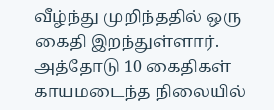வீழ்ந்து முறிந்ததில் ஒரு கைதி இறந்துள்ளார். அத்தோடு 10 கைதிகள் காயமடைந்த நிலையில்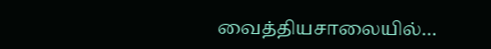வைத்தியசாலையில்…